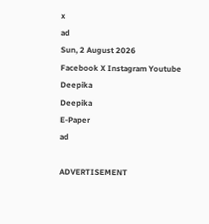x
ad
Sun, 2 August 2026
Facebook X Instagram Youtube
Deepika
Deepika
E-Paper
ad

ADVERTISEMENT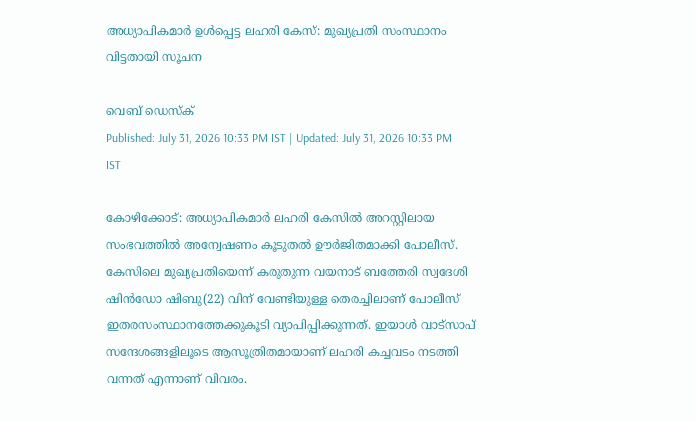അധ്യാപികമാര്‍ ഉള്‍പ്പെട്ട ലഹരി കേസ്: മുഖ്യപ്രതി സംസ്ഥാനം വിട്ടതായി സൂചന

വെബ് ഡെസ്ക്
Published: July 31, 2026 10:33 PM IST | Updated: July 31, 2026 10:33 PM IST

കോഴിക്കോട്: അധ്യാപികമാര്‍ ലഹരി കേസില്‍ അറസ്റ്റിലായ സംഭവത്തില്‍ അന്വേഷണം കൂടുതല്‍ ഊര്‍ജിതമാക്കി പോലീസ്. കേസിലെ മുഖ്യപ്രതിയെന്ന് കരുതുന്ന വയനാട് ബത്തേരി സ്വദേശി ഷിന്‍ഡോ ഷിബു(22) വിന് വേണ്ടിയുള്ള തെരച്ചിലാണ് പോലീസ് ഇതരസംസ്ഥാനത്തേക്കുകൂടി വ്യാപിപ്പിക്കുന്നത്. ഇയാൾ വാട്സാപ് സന്ദേശങ്ങളിലൂടെ ആസൂത്രിതമായാണ് ലഹരി കച്ചവടം നടത്തി വന്നത് എന്നാണ് വിവരം.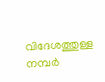വിദേശത്തുള്ള നമ്പർ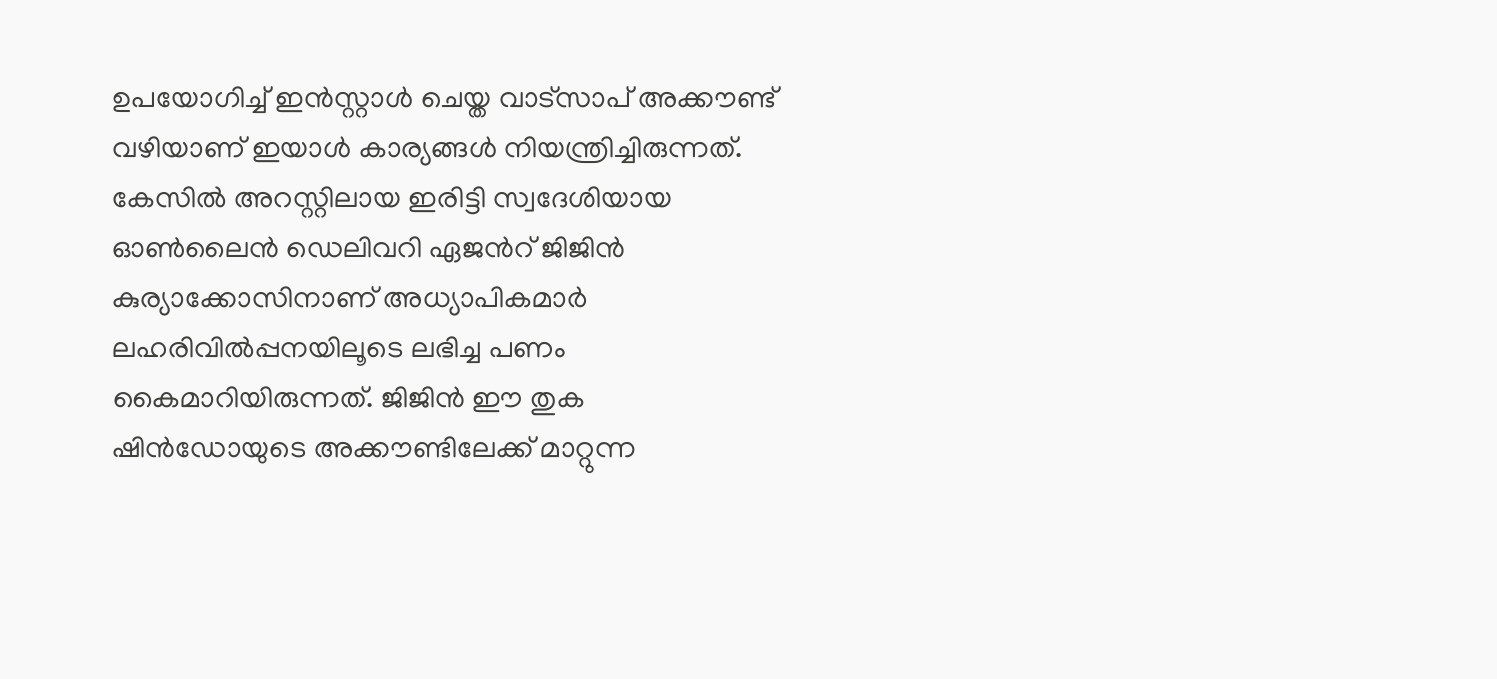ഉപയോഗിച്ച് ഇൻസ്റ്റാൾ ചെയ്ത വാട്സാപ് അക്കൗണ്ട് വഴിയാണ് ഇയാൾ കാര്യങ്ങൾ നിയന്ത്രിച്ചിരുന്നത്. കേസിൽ അറസ്റ്റിലായ ഇരിട്ടി സ്വദേശിയായ ഓണ്‍ലൈന്‍ ഡെലിവറി ഏജന്‍റ് ജിജിന്‍ കുര്യാക്കോസിനാണ് അധ്യാപികമാർ ലഹരിവിൽപ്പനയിലൂടെ ലഭിച്ച പണം കൈമാറിയിരുന്നത്. ജിജിൻ ഈ തുക ഷിന്‍ഡോയുടെ അക്കൗണ്ടിലേക്ക് മാറ്റുന്ന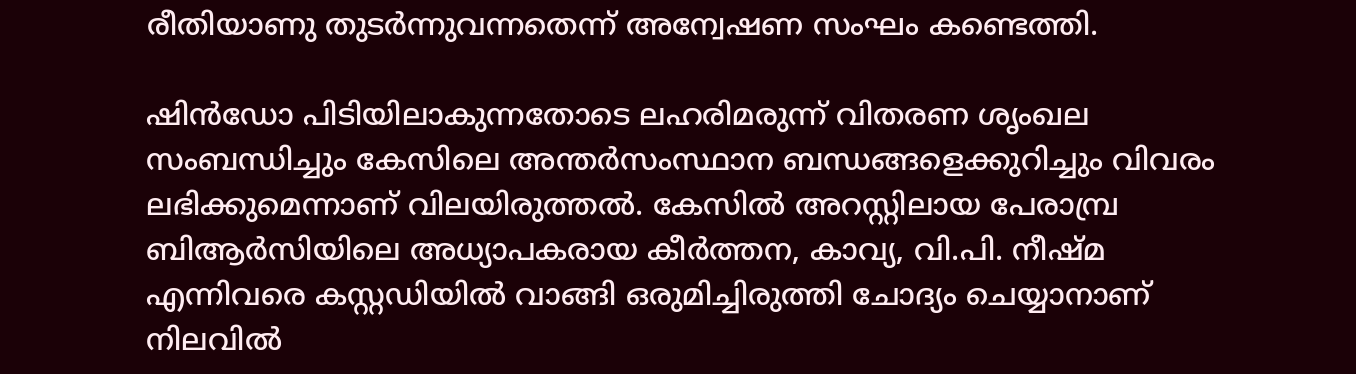രീതിയാണു തുടർന്നുവന്നതെന്ന് അന്വേഷണ സംഘം കണ്ടെത്തി.

ഷിൻഡോ പിടിയിലാകുന്നതോടെ ലഹരിമരുന്ന് വിതരണ ശൃംഖല സംബന്ധിച്ചും കേസിലെ അന്തർസംസ്ഥാന ബന്ധങ്ങളെക്കുറിച്ചും വിവരം ലഭിക്കുമെന്നാണ് വിലയിരുത്തൽ. കേസില്‍ അറസ്റ്റിലായ പേരാമ്പ്ര ബിആര്‍സിയിലെ അധ്യാപകരായ കീര്‍ത്തന, കാവ്യ, വി.പി. നീഷ്മ എന്നിവരെ കസ്റ്റഡിയില്‍ വാങ്ങി ഒരുമിച്ചിരുത്തി ചോദ്യം ചെയ്യാനാണ് നിലവില്‍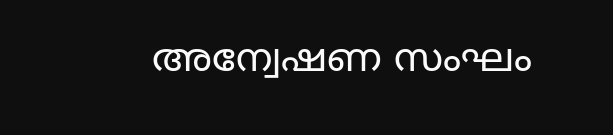അന്വേഷണ സംഘം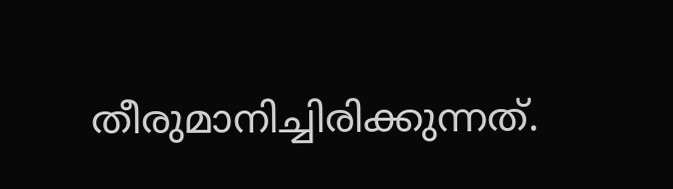തീരുമാനിച്ചിരിക്കുന്നത്.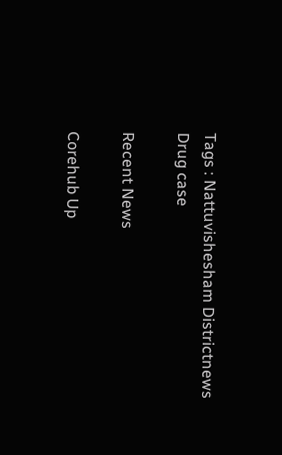Tags : Nattuvishesham Districtnews Drug case

Recent News

Corehub Up